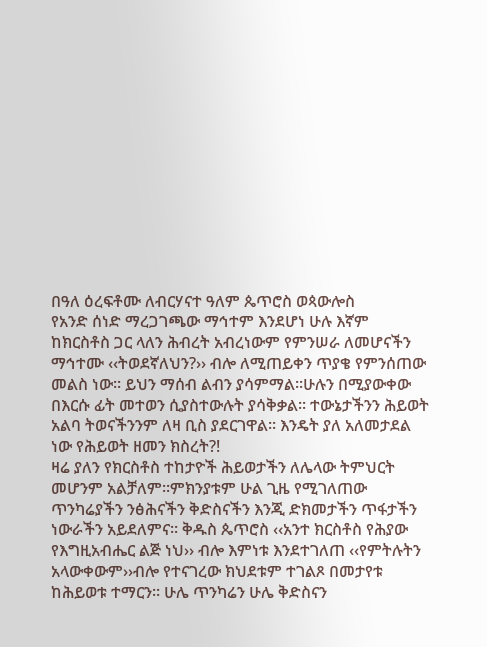በዓለ ዕረፍቶሙ ለብርሃናተ ዓለም ጴጥሮስ ወጳውሎስ
የአንድ ሰነድ ማረጋገጫው ማኅተም እንደሆነ ሁሉ እኛም ከክርስቶስ ጋር ላለን ሕብረት አብረነውም የምንሠራ ለመሆናችን ማኅተሙ ‹‹ትወደኛለህን?›› ብሎ ለሚጠይቀን ጥያቄ የምንሰጠው መልስ ነው፡፡ ይህን ማሰብ ልብን ያሳምማል፡፡ሁሉን በሚያውቀው በእርሱ ፊት መተወን ሲያስተውሉት ያሳቅቃል፡፡ ተውኔታችንን ሕይወት አልባ ትወናችንንም ለዛ ቢስ ያደርገዋል፡፡ እንዴት ያለ አለመታደል ነው የሕይወት ዘመን ክስረት?!
ዛሬ ያለን የክርስቶስ ተከታዮች ሕይወታችን ለሌላው ትምህርት መሆንም አልቻለም፡፡ምክንያቱም ሁል ጊዜ የሚገለጠው ጥንካሬያችን ንፅሕናችን ቅድስናችን እንጂ ድክመታችን ጥፋታችን ነውራችን አይደለምና፡፡ ቅዱስ ጴጥሮስ ‹‹አንተ ክርስቶስ የሕያው የእግዚአብሔር ልጅ ነህ›› ብሎ እምነቱ እንደተገለጠ ‹‹የምትሉትን አላውቀውም››ብሎ የተናገረው ክህደቱም ተገልጾ በመታየቱ ከሕይወቱ ተማርን፡፡ ሁሌ ጥንካሬን ሁሌ ቅድስናን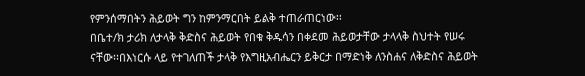የምንሰማበትን ሕይወት ግን ከምንማርበት ይልቅ ተጠራጠርነው፡፡
በቤተ/ክ ታሪክ ለታላቅ ቅድስና ሕይወት የበቁ ቅዱሳን በቀደመ ሕይወታቸው ታላላቅ ስህተት የሠሩ ናቸው፡፡በእነርሱ ላይ የተገለጠች ታላቅ የእግዚአብሔርን ይቅርታ በማድነቅ ለንስሐና ለቅድስና ሕይወት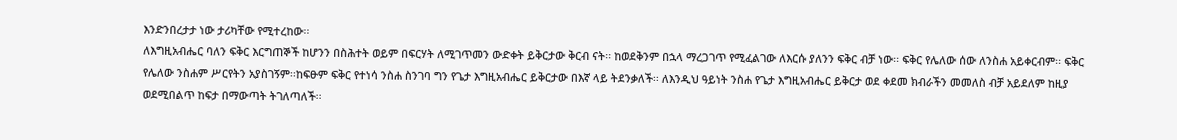እንድንበረታታ ነው ታሪካቸው የሚተረከው፡፡
ለእግዚአብሔር ባለን ፍቅር እርግጠኞች ከሆንን በስሕተት ወይም በፍርሃት ለሚገጥመን ውድቀት ይቅርታው ቅርብ ናት፡፡ ከወደቅንም በኋላ ማረጋገጥ የሚፈልገው ለእርሱ ያለንን ፍቅር ብቻ ነው፡፡ ፍቅር የሌለው ሰው ለንስሐ አይቀርብም፡፡ ፍቅር የሌለው ንስሐም ሥርየትን አያስገኝም፡፡ከፍፁም ፍቅር የተነሳ ንስሐ ስንገባ ግን የጌታ እግዚአብሔር ይቅርታው በእኛ ላይ ትደንቃለች፡፡ ለእንዲህ ዓይነት ንስሐ የጌታ እግዚአብሔር ይቅርታ ወደ ቀደመ ክብራችን መመለስ ብቻ አይደለም ከዚያ ወደሚበልጥ ከፍታ በማውጣት ትገለጣለች፡፡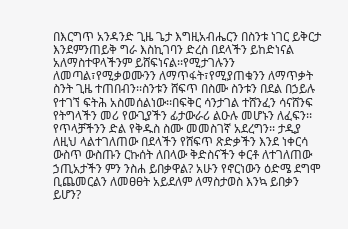በእርግጥ አንዳንድ ጊዜ ጌታ እግዚአብሔርን በስንቱ ነገር ይቅርታ እንደምንጠይቅ ግራ እስኪገባን ድረስ በደላችን ይከድነናል አለማስተዋላችንም ይሸፍነናል፡፡የሚታገሉንን ለመጣል፣የሚቃወሙንን ለማጥፋት፣የሚያጠቁንን ለማጥቃት ስንት ጊዜ ተጠበብን፡፡ስንቱን ሸፍጥ በስሙ ስንቱን በደል በኃይሉ የተገኘ ፍትሕ አስመሰልነው፡፡በፍቅር ሳንታገል ተሸንፈን ሳናሸንፍ የትግላችን መሪ የውጊያችን ፊታውራሪ ልዑሉ መሆኑን ለፈፍን፡፡ የጥላቻችንን ድል የቅዱስ ስሙ መመስገኛ አደረግን፡፡ ታዲያ ለዚህ ላልተገለጠው በደላችን የሸፍጥ ጽድቃችን እንደ ነቀርሳ ውስጥ ውስጡን ርኩሰት ለበላው ቅድስናችን ቀርቶ ለተገለጠው ኃጢአታችን ምን ንስሐ ይበቃዋል? አሁን የኖርነውን ዕድሜ ደግሞ ቢጨመርልን ለመፀፀት አይደለም ለማስታወስ እንኳ ይበቃን ይሆን?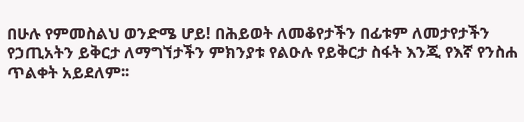በሁሉ የምመስልህ ወንድሜ ሆይ! በሕይወት ለመቆየታችን በፊቱም ለመታየታችን የኃጢአትን ይቅርታ ለማግኘታችን ምክንያቱ የልዑሉ የይቅርታ ስፋት እንጂ የእኛ የንስሐ ጥልቀት አይደለም፡፡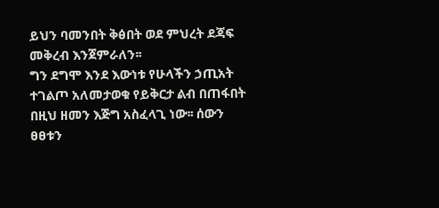ይህን ባመንበት ቅፅበት ወደ ምህረት ደጃፍ መቅረብ እንጀምራለን፡፡
ግን ደግሞ እንደ እውነቱ የሁላችን ኃጢአት ተገልጦ አለመታወቁ የይቅርታ ልብ በጠፋበት በዚህ ዘመን እጅግ አስፈላጊ ነው፡፡ ሰውን ፀፀቱን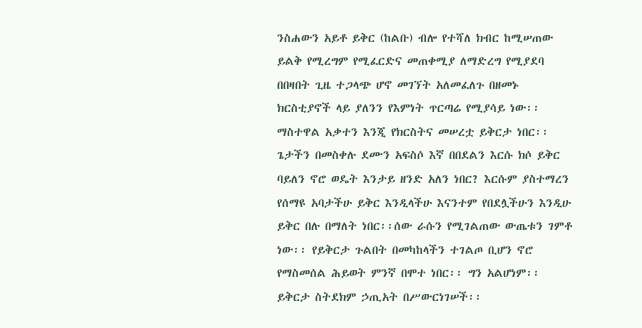ንስሐውን አይቶ ይቅር (ከልቡ) ብሎ የተሻለ ክብር ከሚሠጠው ይልቅ የሚረግም የሚፈርድና መጠቀሚያ ለማድረግ የሚያደባ በበዛበት ጊዜ ተጋላጭ ሆኖ መገኘት አለመፈለጉ በዘመኑ ክርስቲያኖች ላይ ያለንን የእምነት ጥርጣሬ የሚያሳይ ነው፡፡ ማስተዋል አቃተን እንጂ የክርስትና መሠረቷ ይቅርታ ነበር፡፡ ጌታችን በመስቀሉ ደሙን አፍስሶ እኛ በበደልን እርሱ ክሶ ይቅር ባይለን ኖሮ ወዴት እንታይ ዘንድ አለን ነበር? እርሱም ያስተማረን የሰማዩ አባታችሁ ይቅር እንዲላችሁ እናንተም የበደሏችሁን እንዲሁ ይቅር በሉ በማለት ነበር፡፡ሰው ራሱን የሚገልጠው ውጤቱን ገምቶ ነው፡፡ የይቅርታ ጉልበት በመካከላችን ተገልጦ ቢሆን ኖሮ የማስመሰል ሕይወት ምንኛ በሞተ ነበር፡፡ ግን አልሆነም፡፡ ይቅርታ ስትደክም ኃጢአት በሥውርነገሠች፡፡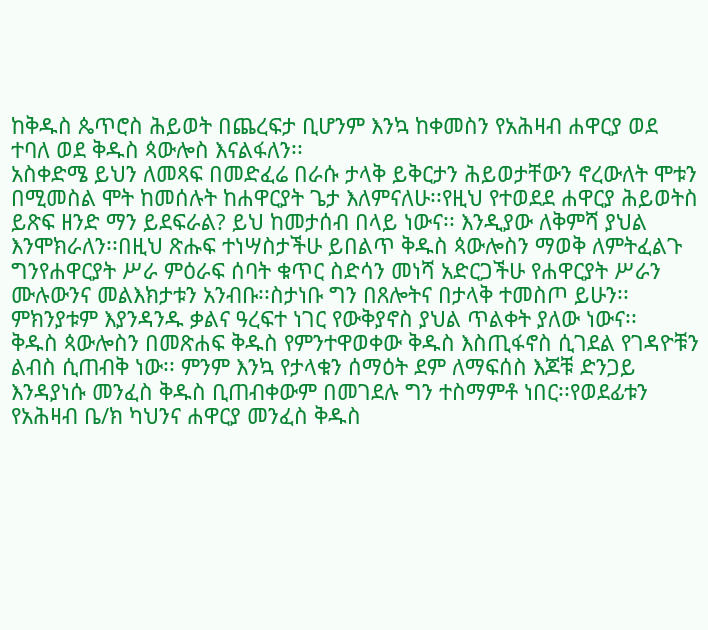ከቅዱስ ጴጥሮስ ሕይወት በጨረፍታ ቢሆንም እንኳ ከቀመስን የአሕዛብ ሐዋርያ ወደ ተባለ ወደ ቅዱስ ጳውሎስ እናልፋለን፡፡
አስቀድሜ ይህን ለመጻፍ በመድፈሬ በራሱ ታላቅ ይቅርታን ሕይወታቸውን ኖረውለት ሞቱን በሚመስል ሞት ከመሰሉት ከሐዋርያት ጌታ እለምናለሁ፡፡የዚህ የተወደደ ሐዋርያ ሕይወትስ ይጽፍ ዘንድ ማን ይደፍራል? ይህ ከመታሰብ በላይ ነውና፡፡ እንዲያው ለቅምሻ ያህል እንሞክራለን፡፡በዚህ ጽሑፍ ተነሣስታችሁ ይበልጥ ቅዱስ ጳውሎስን ማወቅ ለምትፈልጉ ግንየሐዋርያት ሥራ ምዕራፍ ሰባት ቁጥር ስድሳን መነሻ አድርጋችሁ የሐዋርያት ሥራን ሙሉውንና መልእክታቱን አንብቡ፡፡ስታነቡ ግን በጸሎትና በታላቅ ተመስጦ ይሁን፡፡ ምክንያቱም እያንዳንዱ ቃልና ዓረፍተ ነገር የውቅያኖስ ያህል ጥልቀት ያለው ነውና፡፡
ቅዱስ ጳውሎስን በመጽሐፍ ቅዱስ የምንተዋወቀው ቅዱስ እስጢፋኖስ ሲገደል የገዳዮቹን ልብስ ሲጠብቅ ነው፡፡ ምንም እንኳ የታላቁን ሰማዕት ደም ለማፍሰስ እጆቹ ድንጋይ እንዳያነሱ መንፈስ ቅዱስ ቢጠብቀውም በመገደሉ ግን ተስማምቶ ነበር፡፡የወደፊቱን የአሕዛብ ቤ/ክ ካህንና ሐዋርያ መንፈስ ቅዱስ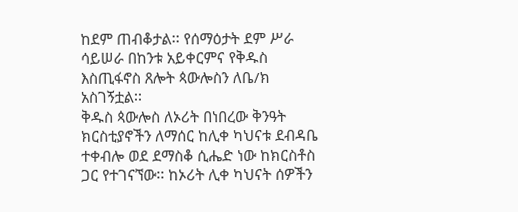ከደም ጠብቆታል፡፡ የሰማዕታት ደም ሥራ ሳይሠራ በከንቱ አይቀርምና የቅዱስ እስጢፋኖስ ጸሎት ጳውሎስን ለቤ/ክ አስገኝቷል፡፡
ቅዱስ ጳውሎስ ለኦሪት በነበረው ቅንዓት ክርስቲያኖችን ለማሰር ከሊቀ ካህናቱ ደብዳቤ ተቀብሎ ወደ ደማስቆ ሲሔድ ነው ከክርስቶስ ጋር የተገናኘው፡፡ ከኦሪት ሊቀ ካህናት ሰዎችን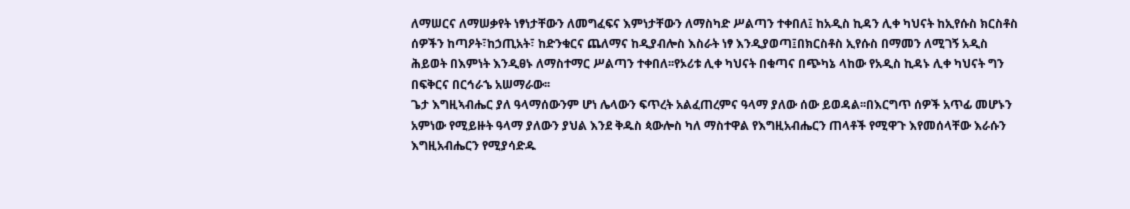ለማሠርና ለማሠቃየት ነፃነታቸውን ለመግፈፍና እምነታቸውን ለማስካድ ሥልጣን ተቀበለ፤ ከአዲስ ኪዳን ሊቀ ካህናት ከኢየሱስ ክርስቶስ ሰዎችን ከጣዖት፣ከኃጢአት፣ ከድንቁርና ጨለማና ከዲያብሎስ እስራት ነፃ እንዲያወጣ፤በክርስቶስ ኢየሱስ በማመን ለሚገኝ አዲስ ሕይወት በእምነት እንዲፀኑ ለማስተማር ሥልጣን ተቀበለ፡፡የኦሪቱ ሊቀ ካህናት በቁጣና በጭካኔ ላከው የአዲስ ኪዳኑ ሊቀ ካህናት ግን በፍቅርና በርኅራኄ አሠማራው፡፡
ጌታ እግዚኣብሔር ያለ ዓላማሰውንም ሆነ ሌላውን ፍጥረት አልፈጠረምና ዓላማ ያለው ሰው ይወዳል፡፡በእርግጥ ሰዎች አጥፊ መሆኑን አምነው የሚይዙት ዓላማ ያለውን ያህል እንደ ቅዱስ ጳውሎስ ካለ ማስተዋል የእግዚአብሔርን ጠላቶች የሚዋጉ እየመሰላቸው እራሱን እግዚአብሔርን የሚያሳድዱ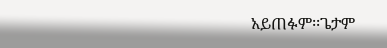አይጠፉም፡፡ጌታም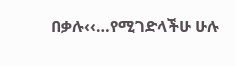በቃሉ‹‹…የሚገድላችሁ ሁሉ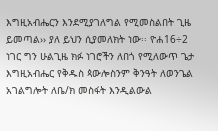እግዚአብሔርን እንደሚያገለግል የሚመስልበት ጊዜ ይመጣል›› ያለ ይህን ሲያመለክት ነው፡፡ ዮሐ16÷2
ነገር ግን ሁልጊዜ ክፉ ነገሮችን ለበጎ የሚለውጥ ጌታ እግዚአብሔር የቅዱስ ጳውሎስንም ቅንዓት ለወንጌል አገልግሎት ለቤ/ክ መስፋት እንዲልውል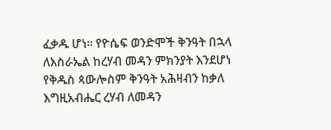ፈቃዱ ሆነ፡፡ የዮሴፍ ወንድሞች ቅንዓት በኋላ ለእስራኤል ከረሃብ መዳን ምክንያት እንደሆነ የቅዱስ ጳውሎስም ቅንዓት አሕዛብን ከቃለ እግዚአብሔር ረሃብ ለመዳን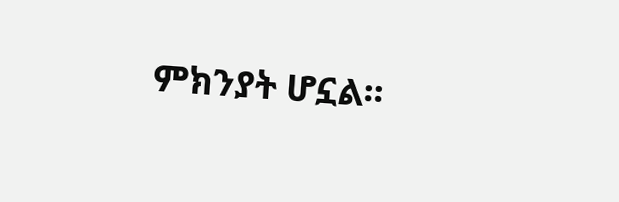ምክንያት ሆኗል፡፡